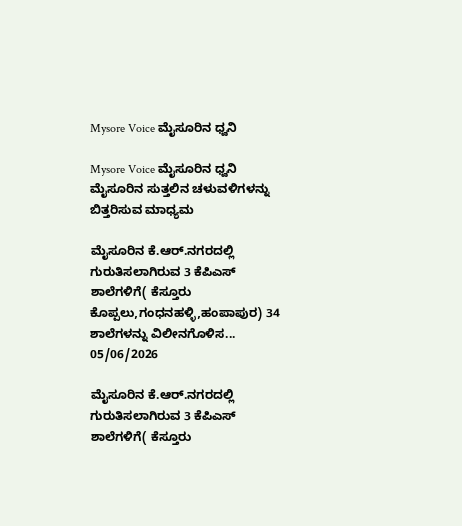Mysore Voice ಮೈಸೂರಿನ ಧ್ವನಿ

Mysore Voice ಮೈಸೂರಿನ ಧ್ವನಿ ಮೈಸೂರಿನ ಸುತ್ತಲಿನ ಚಳುವಳಿಗಳನ್ನು ಬಿತ್ತರಿಸುವ ಮಾಧ್ಯಮ

ಮೈಸೂರಿನ ಕೆ.ಆರ್.ನಗರದಲ್ಲಿ ಗುರುತಿಸಲಾಗಿರುವ 3 ಕೆಪಿಎಸ್ ಶಾಲೆಗಳಿಗೆ( ಕೆಸ್ತೂರು ಕೊಪ್ಪಲು,ಗಂಧನಹಳ್ಳಿ,ಹಂಪಾಪುರ) 34 ಶಾಲೆಗಳನ್ನು ವಿಲೀನಗೊಳಿಸ...
05/06/2026

ಮೈಸೂರಿನ ಕೆ.ಆರ್.ನಗರದಲ್ಲಿ ಗುರುತಿಸಲಾಗಿರುವ 3 ಕೆಪಿಎಸ್ ಶಾಲೆಗಳಿಗೆ( ಕೆಸ್ತೂರು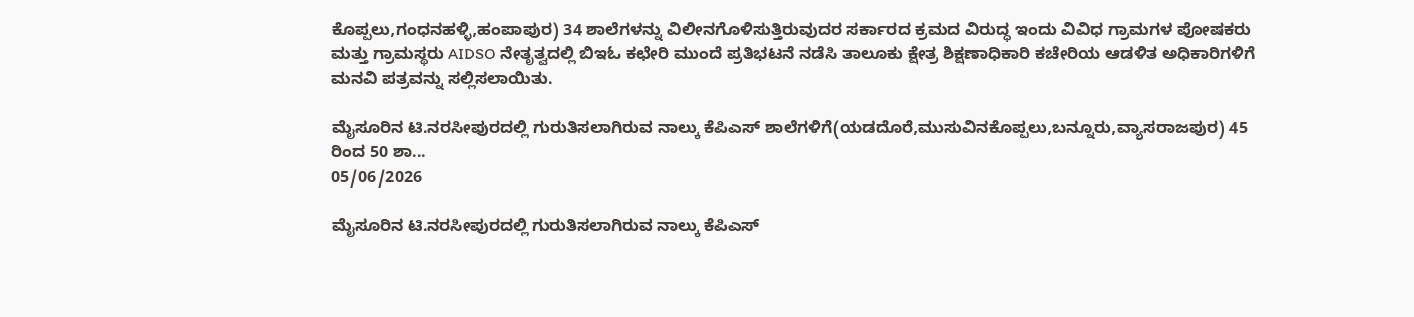ಕೊಪ್ಪಲು,ಗಂಧನಹಳ್ಳಿ,ಹಂಪಾಪುರ) 34 ಶಾಲೆಗಳನ್ನು ವಿಲೀನಗೊಳಿಸುತ್ತಿರುವುದರ ಸರ್ಕಾರದ ಕ್ರಮದ ವಿರುದ್ಧ ಇಂದು ವಿವಿಧ ಗ್ರಾಮಗಳ ಪೋಷಕರು ಮತ್ತು ಗ್ರಾಮಸ್ಥರು AIDSO ನೇತೃತ್ವದಲ್ಲಿ ಬಿಇಓ ಕಛೇರಿ ಮುಂದೆ ಪ್ರತಿಭಟನೆ ನಡೆಸಿ ತಾಲೂಕು ಕ್ಷೇತ್ರ ಶಿಕ್ಷಣಾಧಿಕಾರಿ ಕಚೇರಿಯ ಆಡಳಿತ ಅಧಿಕಾರಿಗಳಿಗೆ ಮನವಿ ಪತ್ರವನ್ನು ಸಲ್ಲಿಸಲಾಯಿತು.

ಮೈಸೂರಿನ ಟಿ.ನರಸೀಪುರದಲ್ಲಿ ಗುರುತಿಸಲಾಗಿರುವ ನಾಲ್ಕು ಕೆಪಿಎಸ್ ಶಾಲೆಗಳಿಗೆ(ಯಡದೊರೆ,ಮುಸುವಿನಕೊಪ್ಪಲು,ಬನ್ನೂರು,ವ್ಯಾಸರಾಜಪುರ) 45 ರಿಂದ 50 ಶಾ...
05/06/2026

ಮೈಸೂರಿನ ಟಿ.ನರಸೀಪುರದಲ್ಲಿ ಗುರುತಿಸಲಾಗಿರುವ ನಾಲ್ಕು ಕೆಪಿಎಸ್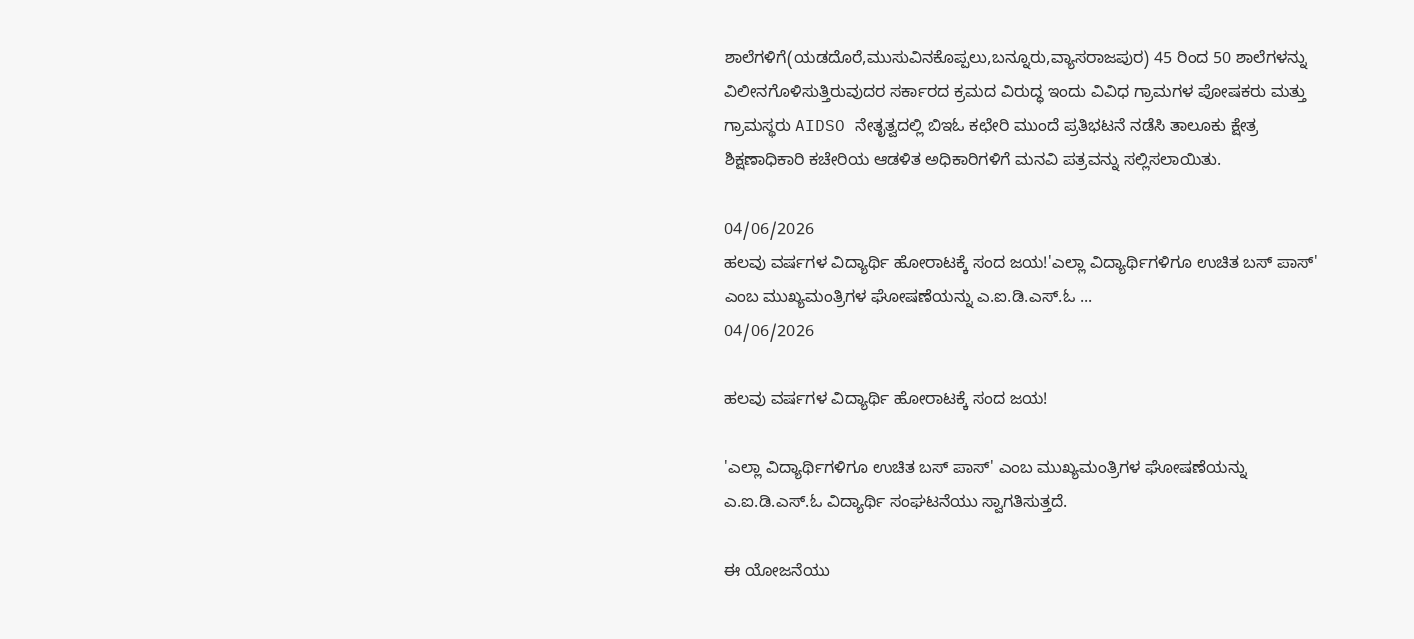ಶಾಲೆಗಳಿಗೆ(ಯಡದೊರೆ,ಮುಸುವಿನಕೊಪ್ಪಲು,ಬನ್ನೂರು,ವ್ಯಾಸರಾಜಪುರ) 45 ರಿಂದ 50 ಶಾಲೆಗಳನ್ನು ವಿಲೀನಗೊಳಿಸುತ್ತಿರುವುದರ ಸರ್ಕಾರದ ಕ್ರಮದ ವಿರುದ್ಧ ಇಂದು ವಿವಿಧ ಗ್ರಾಮಗಳ ಪೋಷಕರು ಮತ್ತು ಗ್ರಾಮಸ್ಥರು AIDSO ನೇತೃತ್ವದಲ್ಲಿ ಬಿಇಓ ಕಛೇರಿ ಮುಂದೆ ಪ್ರತಿಭಟನೆ ನಡೆಸಿ ತಾಲೂಕು ಕ್ಷೇತ್ರ ಶಿಕ್ಷಣಾಧಿಕಾರಿ ಕಚೇರಿಯ ಆಡಳಿತ ಅಧಿಕಾರಿಗಳಿಗೆ ಮನವಿ ಪತ್ರವನ್ನು ಸಲ್ಲಿಸಲಾಯಿತು.

04/06/2026
ಹಲವು ವರ್ಷಗಳ ವಿದ್ಯಾರ್ಥಿ ಹೋರಾಟಕ್ಕೆ ಸಂದ ಜಯ!'ಎಲ್ಲಾ ವಿದ್ಯಾರ್ಥಿಗಳಿಗೂ ಉಚಿತ ಬಸ್ ಪಾಸ್' ಎಂಬ ಮುಖ್ಯಮಂತ್ರಿಗಳ ಘೋಷಣೆಯನ್ನು ಎ.ಐ.ಡಿ.ಎಸ್.ಓ ...
04/06/2026

ಹಲವು ವರ್ಷಗಳ ವಿದ್ಯಾರ್ಥಿ ಹೋರಾಟಕ್ಕೆ ಸಂದ ಜಯ!

'ಎಲ್ಲಾ ವಿದ್ಯಾರ್ಥಿಗಳಿಗೂ ಉಚಿತ ಬಸ್ ಪಾಸ್' ಎಂಬ ಮುಖ್ಯಮಂತ್ರಿಗಳ ಘೋಷಣೆಯನ್ನು ಎ.ಐ.ಡಿ.ಎಸ್.ಓ ವಿದ್ಯಾರ್ಥಿ ಸಂಘಟನೆ‌ಯು ಸ್ವಾಗತಿಸುತ್ತದೆ.

ಈ ಯೋಜನೆಯು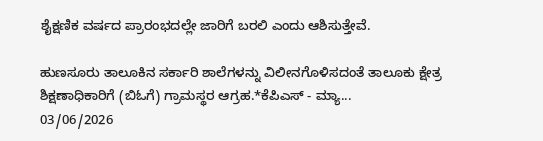ಶೈಕ್ಷಣಿಕ ವರ್ಷದ ಪ್ರಾರಂಭದಲ್ಲೇ ಜಾರಿಗೆ ಬರಲಿ ಎಂದು ಆಶಿಸುತ್ತೇವೆ.

ಹುಣಸೂರು ತಾಲೂಕಿನ ಸರ್ಕಾರಿ ಶಾಲೆಗಳನ್ನು ವಿಲೀನಗೊಳಿಸದಂತೆ ತಾಲೂಕು ಕ್ಷೇತ್ರ ಶಿಕ್ಷಣಾಧಿಕಾರಿಗೆ (ಬಿಓಗೆ) ಗ್ರಾಮಸ್ಥರ ಆಗ್ರಹ.*ಕೆಪಿಎಸ್ - ಮ್ಯಾ...
03/06/2026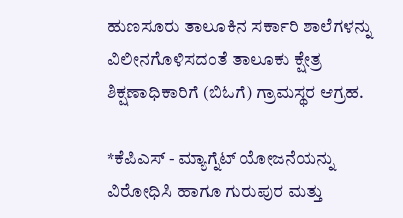ಹುಣಸೂರು ತಾಲೂಕಿನ ಸರ್ಕಾರಿ ಶಾಲೆಗಳನ್ನು ವಿಲೀನಗೊಳಿಸದಂತೆ ತಾಲೂಕು ಕ್ಷೇತ್ರ ಶಿಕ್ಷಣಾಧಿಕಾರಿಗೆ (ಬಿಓಗೆ) ಗ್ರಾಮಸ್ಥರ ಆಗ್ರಹ.

*ಕೆಪಿಎಸ್ - ಮ್ಯಾಗ್ನೆಟ್ ಯೋಜನೆಯನ್ನು ವಿರೋಧಿಸಿ ಹಾಗೂ ಗುರುಪುರ ಮತ್ತು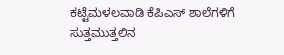ಕಟ್ಟೆಮಳಲವಾಡಿ ಕೆಪಿಎಸ್ ಶಾಲೆಗಳಿಗೆ ಸುತ್ತಮುತ್ತಲಿನ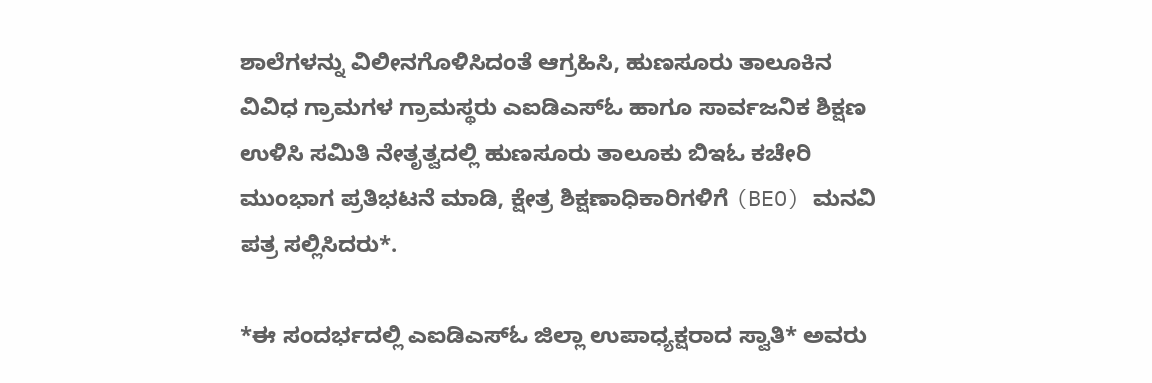ಶಾಲೆಗಳನ್ನು ವಿಲೀನಗೊಳಿಸಿದಂತೆ ಆಗ್ರಹಿಸಿ, ಹುಣಸೂರು ತಾಲೂಕಿನ ವಿವಿಧ ಗ್ರಾಮಗಳ ಗ್ರಾಮಸ್ಥರು ಎಐಡಿಎಸ್ಓ ಹಾಗೂ ಸಾರ್ವಜನಿಕ ಶಿಕ್ಷಣ ಉಳಿಸಿ ಸಮಿತಿ ನೇತೃತ್ವದಲ್ಲಿ ಹುಣಸೂರು ತಾಲೂಕು ಬಿಇಓ ಕಚೇರಿ ಮುಂಭಾಗ ಪ್ರತಿಭಟನೆ ಮಾಡಿ, ಕ್ಷೇತ್ರ ಶಿಕ್ಷಣಾಧಿಕಾರಿಗಳಿಗೆ (BEO) ಮನವಿ ಪತ್ರ ಸಲ್ಲಿಸಿದರು*.

*ಈ ಸಂದರ್ಭದಲ್ಲಿ ಎಐಡಿಎಸ್ಓ ಜಿಲ್ಲಾ ಉಪಾಧ್ಯಕ್ಷರಾದ ಸ್ವಾತಿ* ಅವರು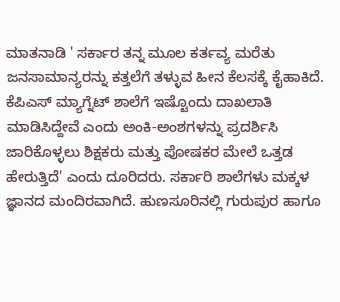ಮಾತನಾಡಿ ' ಸರ್ಕಾರ ತನ್ನ ಮೂಲ ಕರ್ತವ್ಯ ಮರೆತು ಜನಸಾಮಾನ್ಯರನ್ನು ಕತ್ತಲೆಗೆ ತಳ್ಳುವ ಹೀನ ಕೆಲಸಕ್ಕೆ ಕೈಹಾಕಿದೆ. ಕೆಪಿಎಸ್ ಮ್ಯಾಗ್ನೆಟ್ ಶಾಲೆಗೆ ಇಷ್ಟೊಂದು ದಾಖಲಾತಿ ಮಾಡಿಸಿದ್ದೇವೆ ಎಂದು ಅಂಕಿ-ಅಂಶಗಳನ್ನು ಪ್ರದರ್ಶಿಸಿ ಜಾರಿಕೊಳ್ಳಲು ಶಿಕ್ಷಕರು ಮತ್ತು ಪೋಷಕರ ಮೇಲೆ ಒತ್ತಡ ಹೇರುತ್ತಿದೆ' ಎಂದು ದೂರಿದರು. ಸರ್ಕಾರಿ ಶಾಲೆಗಳು ಮಕ್ಕಳ ಜ್ಞಾನದ ಮಂದಿರವಾಗಿದೆ. ಹುಣಸೂರಿನಲ್ಲಿ ಗುರುಪುರ ಹಾಗೂ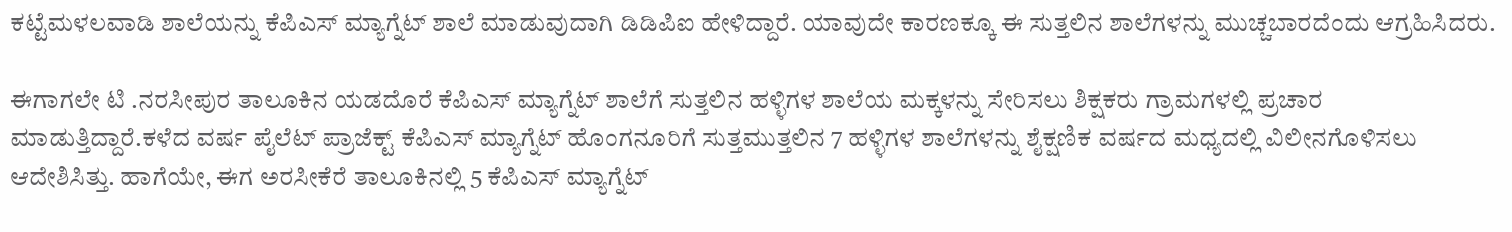ಕಟ್ಟೆಮಳಲವಾಡಿ ಶಾಲೆಯನ್ನು ಕೆಪಿಎಸ್ ಮ್ಯಾಗ್ನೆಟ್ ಶಾಲೆ ಮಾಡುವುದಾಗಿ ಡಿಡಿಪಿಐ ಹೇಳಿದ್ದಾರೆ. ಯಾವುದೇ ಕಾರಣಕ್ಕೂ ಈ ಸುತ್ತಲಿನ ಶಾಲೆಗಳನ್ನು ಮುಚ್ಚಬಾರದೆಂದು ಆಗ್ರಹಿಸಿದರು.

ಈಗಾಗಲೇ ಟಿ .ನರಸೀಪುರ ತಾಲೂಕಿನ ಯಡದೊರೆ ಕೆಪಿಎಸ್ ಮ್ಯಾಗ್ನೆಟ್ ಶಾಲೆಗೆ ಸುತ್ತಲಿನ ಹಳ್ಳಿಗಳ ಶಾಲೆಯ ಮಕ್ಕಳನ್ನು ಸೇರಿಸಲು ಶಿಕ್ಷಕರು ಗ್ರಾಮಗಳಲ್ಲಿ ಪ್ರಚಾರ ಮಾಡುತ್ತಿದ್ದಾರೆ.ಕಳೆದ ವರ್ಷ ಪೈಲೆಟ್ ಪ್ರಾಜೆಕ್ಟ್ ಕೆಪಿಎಸ್ ಮ್ಯಾಗ್ನೆಟ್ ಹೊಂಗನೂರಿಗೆ ಸುತ್ತಮುತ್ತಲಿನ 7 ಹಳ್ಳಿಗಳ ಶಾಲೆಗಳನ್ನು ಶೈಕ್ಷಣಿಕ ವರ್ಷದ ಮಧ್ಯದಲ್ಲಿ ವಿಲೀನಗೊಳಿಸಲು ಆದೇಶಿಸಿತ್ತು. ಹಾಗೆಯೇ, ಈಗ ಅರಸೀಕೆರೆ ತಾಲೂಕಿನಲ್ಲಿ 5 ಕೆಪಿಎಸ್ ಮ್ಯಾಗ್ನೆಟ್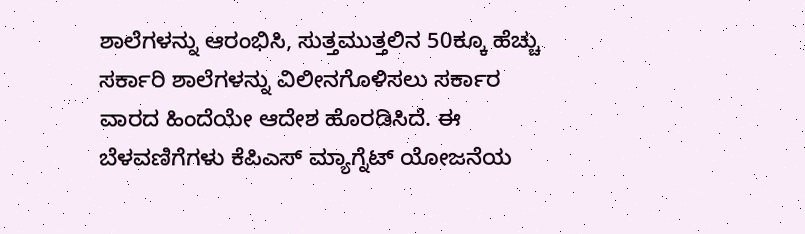ಶಾಲೆಗಳನ್ನು ಆರಂಭಿಸಿ, ಸುತ್ತಮುತ್ತಲಿನ 50ಕ್ಕೂ ಹೆಚ್ಚು ಸರ್ಕಾರಿ ಶಾಲೆಗಳನ್ನು ವಿಲೀನಗೊಳಿಸಲು ಸರ್ಕಾರ ವಾರದ ಹಿಂದೆಯೇ ಆದೇಶ ಹೊರಡಿಸಿದೆ. ಈ ಬೆಳವಣಿಗೆಗಳು ಕೆಪಿಎಸ್ ಮ್ಯಾಗ್ನೆಟ್ ಯೋಜನೆಯ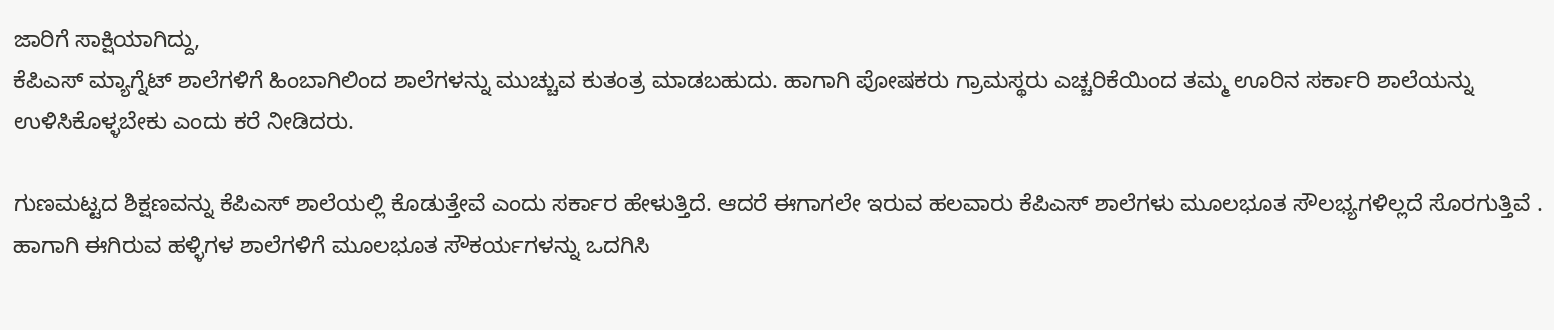ಜಾರಿಗೆ ಸಾಕ್ಷಿಯಾಗಿದ್ದು,
ಕೆಪಿಎಸ್ ಮ್ಯಾಗ್ನೆಟ್ ಶಾಲೆಗಳಿಗೆ ಹಿಂಬಾಗಿಲಿಂದ ಶಾಲೆಗಳನ್ನು ಮುಚ್ಚುವ ಕುತಂತ್ರ ಮಾಡಬಹುದು. ಹಾಗಾಗಿ ಪೋಷಕರು ಗ್ರಾಮಸ್ಥರು ಎಚ್ಚರಿಕೆಯಿಂದ ತಮ್ಮ ಊರಿನ ಸರ್ಕಾರಿ ಶಾಲೆಯನ್ನು ಉಳಿಸಿಕೊಳ್ಳಬೇಕು ಎಂದು ಕರೆ ನೀಡಿದರು.

ಗುಣಮಟ್ಟದ ಶಿಕ್ಷಣವನ್ನು ಕೆಪಿಎಸ್ ಶಾಲೆಯಲ್ಲಿ ಕೊಡುತ್ತೇವೆ ಎಂದು ಸರ್ಕಾರ ಹೇಳುತ್ತಿದೆ. ಆದರೆ ಈಗಾಗಲೇ ಇರುವ ಹಲವಾರು ಕೆಪಿಎಸ್ ಶಾಲೆಗಳು ಮೂಲಭೂತ ಸೌಲಭ್ಯಗಳಿಲ್ಲದೆ ಸೊರಗುತ್ತಿವೆ . ಹಾಗಾಗಿ ಈಗಿರುವ ಹಳ್ಳಿಗಳ ಶಾಲೆಗಳಿಗೆ ಮೂಲಭೂತ ಸೌಕರ್ಯಗಳನ್ನು ಒದಗಿಸಿ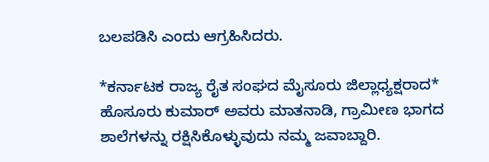ಬಲಪಡಿಸಿ ಎಂದು ಆಗ್ರಹಿಸಿದರು.

*ಕರ್ನಾಟಕ ರಾಜ್ಯ ರೈತ ಸಂಘದ ಮೈಸೂರು ಜಿಲ್ಲಾಧ್ಯಕ್ಷರಾದ* ಹೊಸೂರು ಕುಮಾರ್ ಅವರು ಮಾತನಾಡಿ, ಗ್ರಾಮೀಣ ಭಾಗದ ಶಾಲೆಗಳನ್ನು ರಕ್ಷಿಸಿಕೊಳ್ಳುವುದು ನಮ್ಮ ಜವಾಬ್ದಾರಿ.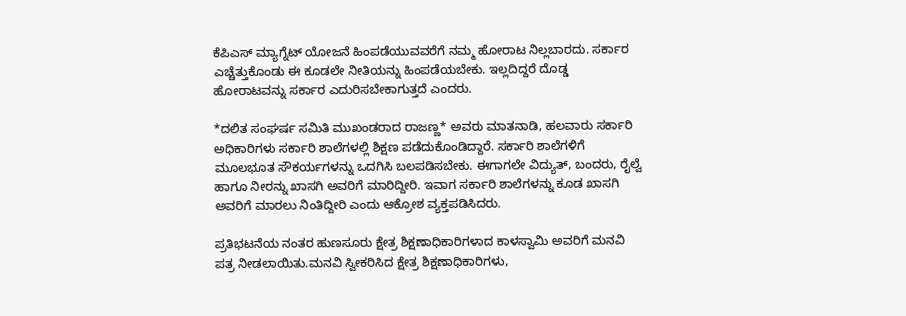ಕೆಪಿಎಸ್ ಮ್ಯಾಗ್ನೆಟ್ ಯೋಜನೆ ಹಿಂಪಡೆಯುವವರೆಗೆ ನಮ್ಮ ಹೋರಾಟ ನಿಲ್ಲಬಾರದು. ಸರ್ಕಾರ ಎಚ್ಚೆತ್ತುಕೊಂಡು ಈ ಕೂಡಲೇ ನೀತಿಯನ್ನು ಹಿಂಪಡೆಯಬೇಕು. ಇಲ್ಲದಿದ್ದರೆ ದೊಡ್ಡ ಹೋರಾಟವನ್ನು ಸರ್ಕಾರ ಎದುರಿಸಬೇಕಾಗುತ್ತದೆ ಎಂದರು.

*ದಲಿತ ಸಂಘರ್ಷ ಸಮಿತಿ ಮುಖಂಡರಾದ ರಾಜಣ್ಣ* ಅವರು ಮಾತನಾಡಿ, ಹಲವಾರು ಸರ್ಕಾರಿ ಅಧಿಕಾರಿಗಳು ಸರ್ಕಾರಿ ಶಾಲೆಗಳಲ್ಲಿ ಶಿಕ್ಷಣ ಪಡೆದುಕೊಂಡಿದ್ದಾರೆ. ಸರ್ಕಾರಿ ಶಾಲೆಗಳಿಗೆ ಮೂಲಭೂತ ಸೌಕರ್ಯಗಳನ್ನು ಒದಗಿಸಿ ಬಲಪಡಿಸಬೇಕು. ಈಗಾಗಲೇ ವಿದ್ಯುತ್, ಬಂದರು, ರೈಲ್ವೆ ಹಾಗೂ ನೀರನ್ನು ಖಾಸಗಿ ಅವರಿಗೆ ಮಾರಿದ್ದೀರಿ. ಇವಾಗ ಸರ್ಕಾರಿ ಶಾಲೆಗಳನ್ನು ಕೂಡ ಖಾಸಗಿ ಅವರಿಗೆ ಮಾರಲು ನಿಂತಿದ್ದೀರಿ ಎಂದು ಆಕ್ರೋಶ ವ್ಯಕ್ತಪಡಿಸಿದರು.

ಪ್ರತಿಭಟನೆಯ ನಂತರ ಹುಣಸೂರು ಕ್ಷೇತ್ರ ಶಿಕ್ಷಣಾಧಿಕಾರಿಗಳಾದ ಕಾಳಸ್ವಾಮಿ ಅವರಿಗೆ ಮನವಿ ಪತ್ರ ನೀಡಲಾಯಿತು.ಮನವಿ ಸ್ವೀಕರಿಸಿದ ಕ್ಷೇತ್ರ ಶಿಕ್ಷಣಾಧಿಕಾರಿಗಳು,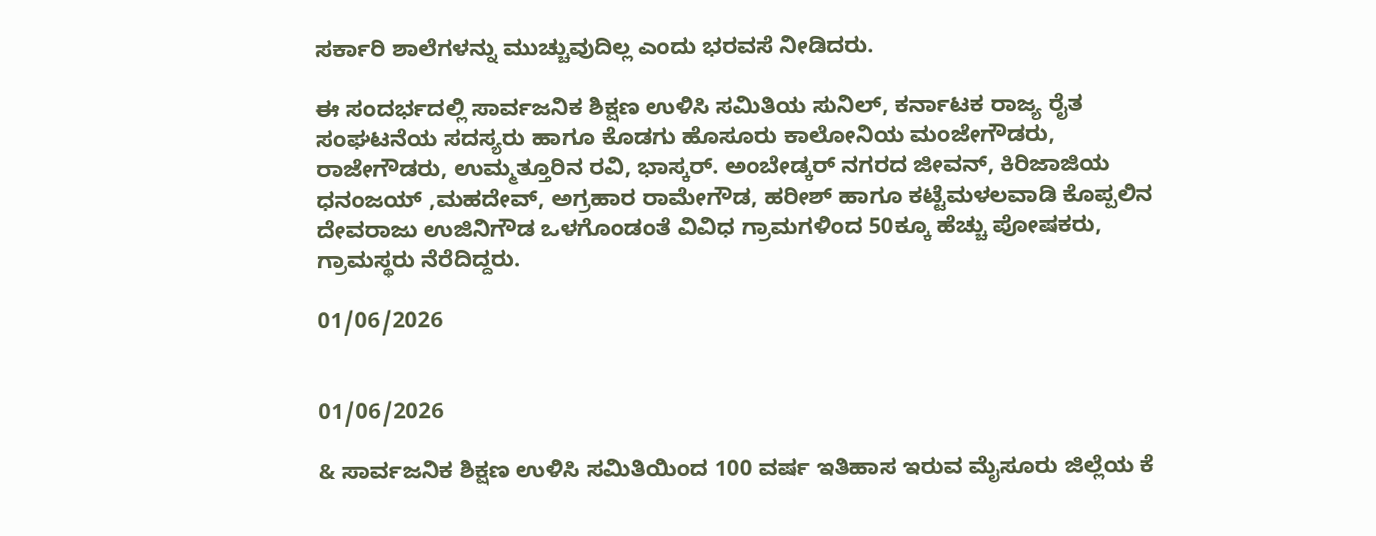ಸರ್ಕಾರಿ ಶಾಲೆಗಳನ್ನು ಮುಚ್ಚುವುದಿಲ್ಲ ಎಂದು ಭರವಸೆ ನೀಡಿದರು.

ಈ ಸಂದರ್ಭದಲ್ಲಿ ಸಾರ್ವಜನಿಕ ಶಿಕ್ಷಣ ಉಳಿಸಿ ಸಮಿತಿಯ ಸುನಿಲ್, ಕರ್ನಾಟಕ ರಾಜ್ಯ ರೈತ ಸಂಘಟನೆಯ ಸದಸ್ಯರು ಹಾಗೂ ಕೊಡಗು ಹೊಸೂರು ಕಾಲೋನಿಯ ಮಂಜೇಗೌಡರು, ರಾಜೇಗೌಡರು, ಉಮ್ಮತ್ತೂರಿನ ರವಿ, ಭಾಸ್ಕರ್. ಅಂಬೇಡ್ಕರ್ ನಗರದ ಜೀವನ್, ಕಿರಿಜಾಜಿಯ ಧನಂಜಯ್ ,ಮಹದೇವ್, ಅಗ್ರಹಾರ ರಾಮೇಗೌಡ, ಹರೀಶ್ ಹಾಗೂ ಕಟ್ಟೆಮಳಲವಾಡಿ ಕೊಪ್ಪಲಿನ ದೇವರಾಜು ಉಜಿನಿಗೌಡ ಒಳಗೊಂಡಂತೆ ವಿವಿಧ ಗ್ರಾಮಗಳಿಂದ 50ಕ್ಕೂ ಹೆಚ್ಚು ಪೋಷಕರು, ಗ್ರಾಮಸ್ಥರು ನೆರೆದಿದ್ದರು.

01/06/2026


01/06/2026

& ಸಾರ್ವಜನಿಕ ಶಿಕ್ಷಣ ಉಳಿಸಿ ಸಮಿತಿಯಿಂದ 100 ವರ್ಷ ಇತಿಹಾಸ ಇರುವ ಮೈಸೂರು ಜಿಲ್ಲೆಯ ಕೆ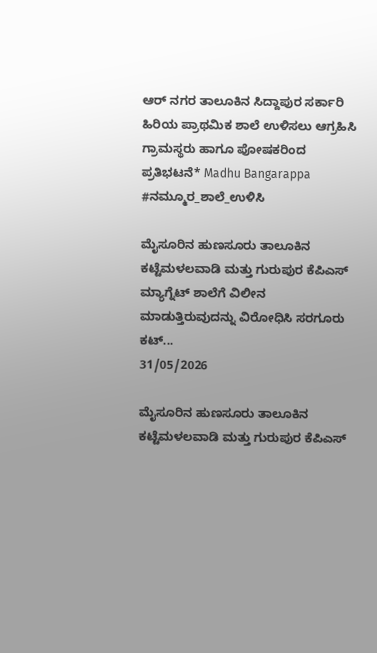ಆರ್ ನಗರ ತಾಲೂಕಿನ ಸಿದ್ದಾಪುರ ಸರ್ಕಾರಿ ಹಿರಿಯ ಪ್ರಾಥಮಿಕ ಶಾಲೆ ಉಳಿಸಲು ಆಗ್ರಹಿಸಿ ಗ್ರಾಮಸ್ಥರು ಹಾಗೂ ಪೋಷಕರಿಂದ ಪ್ರತಿಭಟನೆ* Madhu Bangarappa
#ನಮ್ಮೂರ_ಶಾಲೆ_ಉಳಿಸಿ

ಮೈಸೂರಿನ ಹುಣಸೂರು ತಾಲೂಕಿನ ಕಟ್ಟೆಮಳಲವಾಡಿ ಮತ್ತು ಗುರುಪುರ ಕೆಪಿಎಸ್ ಮ್ಯಾಗ್ನೆಟ್ ಶಾಲೆಗೆ ವಿಲೀನ ಮಾಡುತ್ತಿರುವುದನ್ನು ವಿರೋಧಿಸಿ ಸರಗೂರು ಕಟ್...
31/05/2026

ಮೈಸೂರಿನ ಹುಣಸೂರು ತಾಲೂಕಿನ ಕಟ್ಟೆಮಳಲವಾಡಿ ಮತ್ತು ಗುರುಪುರ ಕೆಪಿಎಸ್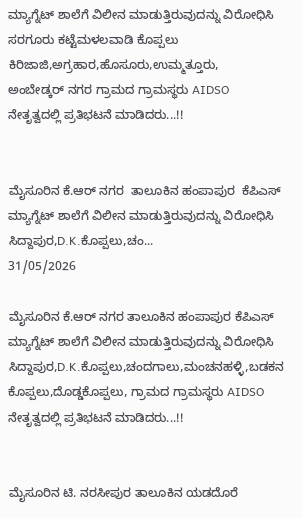ಮ್ಯಾಗ್ನೆಟ್ ಶಾಲೆಗೆ ವಿಲೀನ ಮಾಡುತ್ತಿರುವುದನ್ನು ವಿರೋಧಿಸಿ ಸರಗೂರು ಕಟ್ಟೆಮಳಲವಾಡಿ ಕೊಪ್ಪಲು
ಕಿರಿಜಾಜಿ,ಅಗ್ರಹಾರ,ಹೊಸೂರು,ಉಮ್ಮತ್ತೂರು,
ಅಂಬೇಡ್ಕರ್ ನಗರ ಗ್ರಾಮದ ಗ್ರಾಮಸ್ಥರು AIDSO ನೇತೃತ್ವದಲ್ಲಿ ಪ್ರತಿಭಟನೆ ಮಾಡಿದರು...!!


ಮೈಸೂರಿನ ಕೆ.ಆರ್ ನಗರ  ತಾಲೂಕಿನ ಹಂಪಾಪುರ  ಕೆಪಿಎಸ್ ಮ್ಯಾಗ್ನೆಟ್ ಶಾಲೆಗೆ ವಿಲೀನ ಮಾಡುತ್ತಿರುವುದನ್ನು ವಿರೋಧಿಸಿ ಸಿದ್ದಾಪುರ,D.K.ಕೊಪ್ಪಲು,ಚಂ...
31/05/2026

ಮೈಸೂರಿನ ಕೆ.ಆರ್ ನಗರ ತಾಲೂಕಿನ ಹಂಪಾಪುರ ಕೆಪಿಎಸ್ ಮ್ಯಾಗ್ನೆಟ್ ಶಾಲೆಗೆ ವಿಲೀನ ಮಾಡುತ್ತಿರುವುದನ್ನು ವಿರೋಧಿಸಿ ಸಿದ್ದಾಪುರ,D.K.ಕೊಪ್ಪಲು,ಚಂದಗಾಲು,ಮಂಚನಹಳ್ಳಿ,ಬಡಕನ ಕೊಪ್ಪಲು,ದೊಡ್ಡಕೊಪ್ಪಲು, ಗ್ರಾಮದ ಗ್ರಾಮಸ್ಥರು AIDSO ನೇತೃತ್ವದಲ್ಲಿ ಪ್ರತಿಭಟನೆ ಮಾಡಿದರು...!!


ಮೈಸೂರಿನ ಟಿ. ನರಸೀಪುರ ತಾಲೂಕಿನ ಯಡದೊರೆ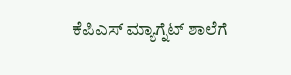ಕೆಪಿಎಸ್ ಮ್ಯಾಗ್ನೆಟ್ ಶಾಲೆಗೆ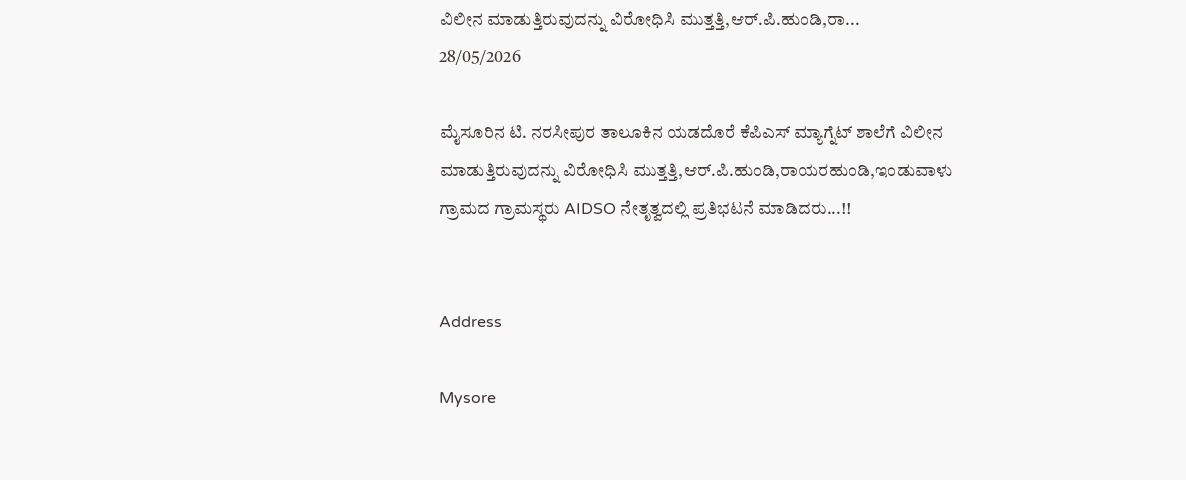ವಿಲೀನ ಮಾಡುತ್ತಿರುವುದನ್ನು ವಿರೋಧಿಸಿ ಮುತ್ತತ್ತಿ,ಆರ್.ಪಿ.ಹುಂಡಿ,ರಾ...
28/05/2026

ಮೈಸೂರಿನ ಟಿ. ನರಸೀಪುರ ತಾಲೂಕಿನ ಯಡದೊರೆ ಕೆಪಿಎಸ್ ಮ್ಯಾಗ್ನೆಟ್ ಶಾಲೆಗೆ ವಿಲೀನ ಮಾಡುತ್ತಿರುವುದನ್ನು ವಿರೋಧಿಸಿ ಮುತ್ತತ್ತಿ,ಆರ್.ಪಿ.ಹುಂಡಿ,ರಾಯರಹುಂಡಿ,ಇಂಡುವಾಳು ಗ್ರಾಮದ ಗ್ರಾಮಸ್ಥರು AIDSO ನೇತೃತ್ವದಲ್ಲಿ ಪ್ರತಿಭಟನೆ ಮಾಡಿದರು...!!


Address

Mysore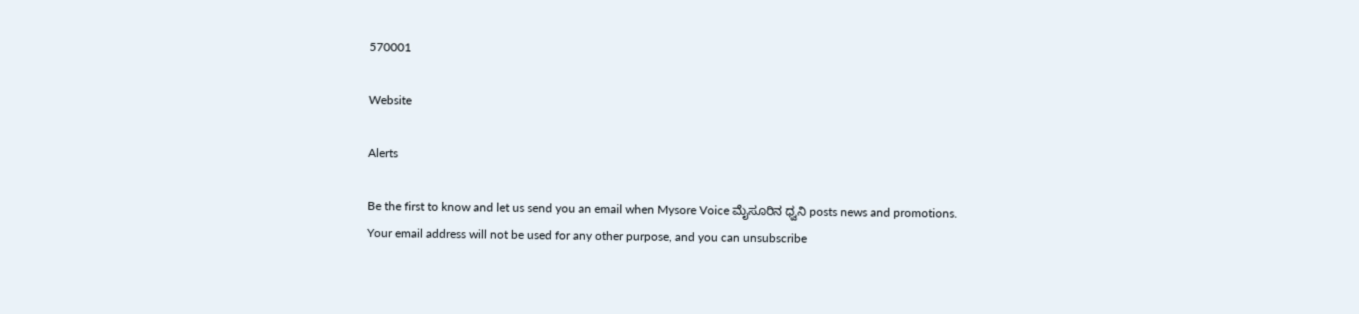570001

Website

Alerts

Be the first to know and let us send you an email when Mysore Voice ಮೈಸೂರಿನ ಧ್ವನಿ posts news and promotions. Your email address will not be used for any other purpose, and you can unsubscribe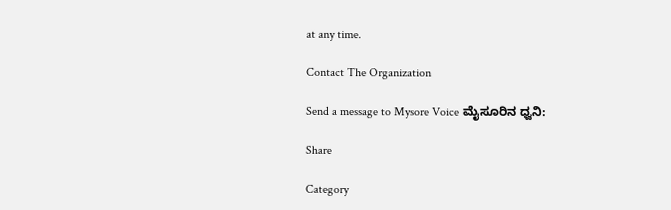at any time.

Contact The Organization

Send a message to Mysore Voice ಮೈಸೂರಿನ ಧ್ವನಿ:

Share

Category